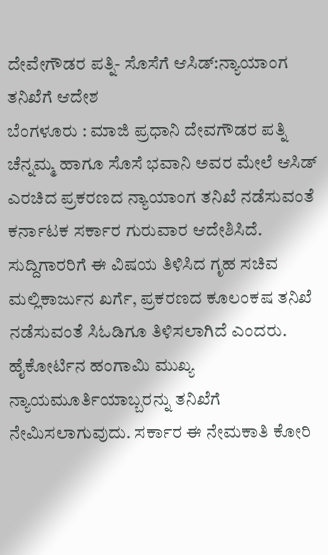ದೇವೇಗೌಡರ ಪತ್ನಿ- ಸೊಸೆಗೆ ಆಸಿಡ್:ನ್ಯಾಯಾಂಗ ತನಿಖೆಗೆ ಆದೇಶ
ಬೆಂಗಳೂರು : ಮಾಜಿ ಪ್ರಧಾನಿ ದೇವಗೌಡರ ಪತ್ನಿ ಚೆನ್ನಮ್ಮ ಹಾಗೂ ಸೊಸೆ ಭವಾನಿ ಅವರ ಮೇಲೆ ಆಸಿಡ್ ಎರಚಿದ ಪ್ರಕರಣದ ನ್ಯಾಯಾಂಗ ತನಿಖೆ ನಡೆಸುವಂತೆ ಕರ್ನಾಟಕ ಸರ್ಕಾರ ಗುರುವಾರ ಆದೇಶಿಸಿದೆ.
ಸುದ್ದಿಗಾರರಿಗೆ ಈ ವಿಷಯ ತಿಳಿಸಿದ ಗೃಹ ಸಚಿವ ಮಲ್ಲಿಕಾರ್ಜುನ ಖರ್ಗೆ, ಪ್ರಕರಣದ ಕೂಲಂಕಷ ತನಿಖೆ ನಡೆಸುವಂತೆ ಸಿಓಡಿಗೂ ತಿಳಿಸಲಾಗಿದೆ ಎಂದರು. ಹೈಕೋರ್ಟಿನ ಹಂಗಾಮಿ ಮುಖ್ಯ ನ್ಯಾಯಮೂರ್ತಿಯಾಬ್ಬರನ್ನು ತನಿಖೆಗೆ ನೇಮಿಸಲಾಗುವುದು. ಸರ್ಕಾರ ಈ ನೇಮಕಾತಿ ಕೋರಿ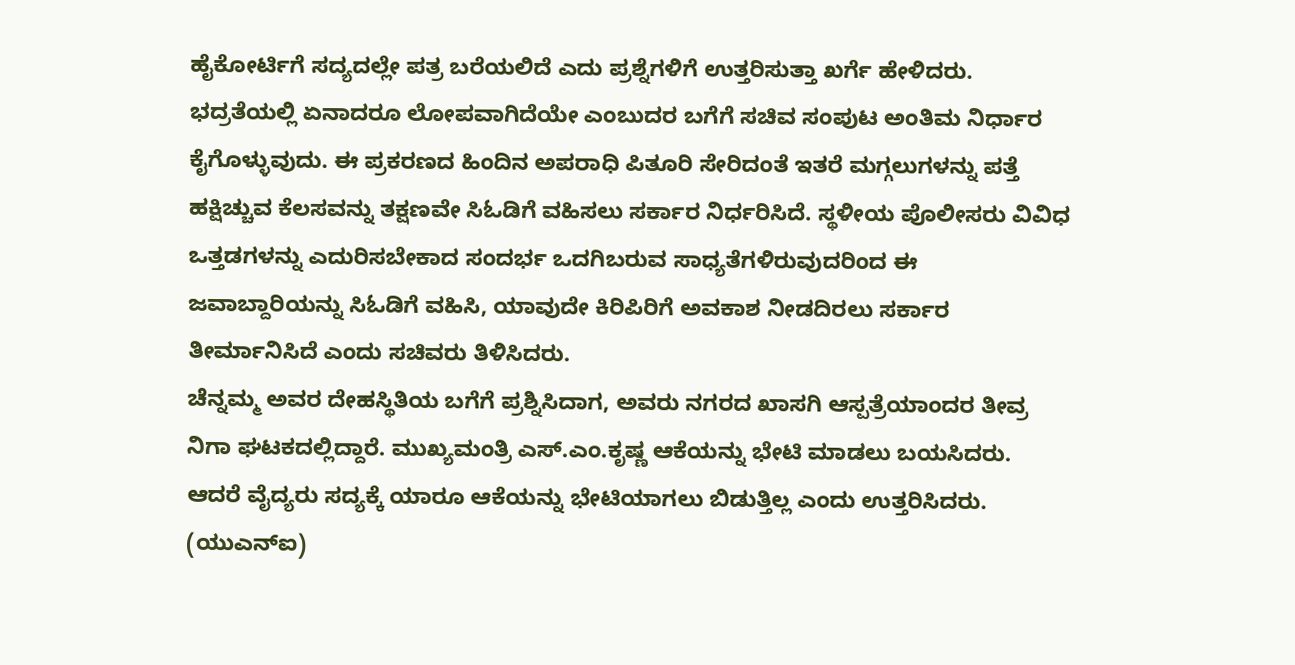ಹೈಕೋರ್ಟಿಗೆ ಸದ್ಯದಲ್ಲೇ ಪತ್ರ ಬರೆಯಲಿದೆ ಎದು ಪ್ರಶ್ನೆಗಳಿಗೆ ಉತ್ತರಿಸುತ್ತಾ ಖರ್ಗೆ ಹೇಳಿದರು.
ಭದ್ರತೆಯಲ್ಲಿ ಏನಾದರೂ ಲೋಪವಾಗಿದೆಯೇ ಎಂಬುದರ ಬಗೆಗೆ ಸಚಿವ ಸಂಪುಟ ಅಂತಿಮ ನಿರ್ಧಾರ ಕೈಗೊಳ್ಳುವುದು. ಈ ಪ್ರಕರಣದ ಹಿಂದಿನ ಅಪರಾಧಿ ಪಿತೂರಿ ಸೇರಿದಂತೆ ಇತರೆ ಮಗ್ಗಲುಗಳನ್ನು ಪತ್ತೆ ಹಕ್ಷಿಚ್ಚುವ ಕೆಲಸವನ್ನು ತಕ್ಷಣವೇ ಸಿಓಡಿಗೆ ವಹಿಸಲು ಸರ್ಕಾರ ನಿರ್ಧರಿಸಿದೆ. ಸ್ಥಳೀಯ ಪೊಲೀಸರು ವಿವಿಧ ಒತ್ತಡಗಳನ್ನು ಎದುರಿಸಬೇಕಾದ ಸಂದರ್ಭ ಒದಗಿಬರುವ ಸಾಧ್ಯತೆಗಳಿರುವುದರಿಂದ ಈ ಜವಾಬ್ದಾರಿಯನ್ನು ಸಿಓಡಿಗೆ ವಹಿಸಿ, ಯಾವುದೇ ಕಿರಿಪಿರಿಗೆ ಅವಕಾಶ ನೀಡದಿರಲು ಸರ್ಕಾರ ತೀರ್ಮಾನಿಸಿದೆ ಎಂದು ಸಚಿವರು ತಿಳಿಸಿದರು.
ಚೆನ್ನಮ್ಮ ಅವರ ದೇಹಸ್ಥಿತಿಯ ಬಗೆಗೆ ಪ್ರಶ್ನಿಸಿದಾಗ, ಅವರು ನಗರದ ಖಾಸಗಿ ಆಸ್ಪತ್ರೆಯಾಂದರ ತೀವ್ರ ನಿಗಾ ಘಟಕದಲ್ಲಿದ್ದಾರೆ. ಮುಖ್ಯಮಂತ್ರಿ ಎಸ್.ಎಂ.ಕೃಷ್ಣ ಆಕೆಯನ್ನು ಭೇಟಿ ಮಾಡಲು ಬಯಸಿದರು. ಆದರೆ ವೈದ್ಯರು ಸದ್ಯಕ್ಕೆ ಯಾರೂ ಆಕೆಯನ್ನು ಭೇಟಿಯಾಗಲು ಬಿಡುತ್ತಿಲ್ಲ ಎಂದು ಉತ್ತರಿಸಿದರು.
(ಯುಎನ್ಐ)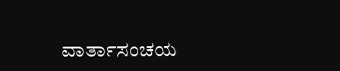ವಾರ್ತಾಸಂಚಯ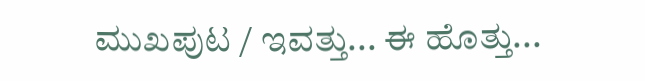ಮುಖಪುಟ / ಇವತ್ತು... ಈ ಹೊತ್ತು...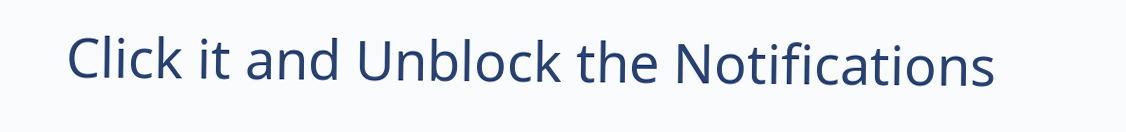Click it and Unblock the Notifications